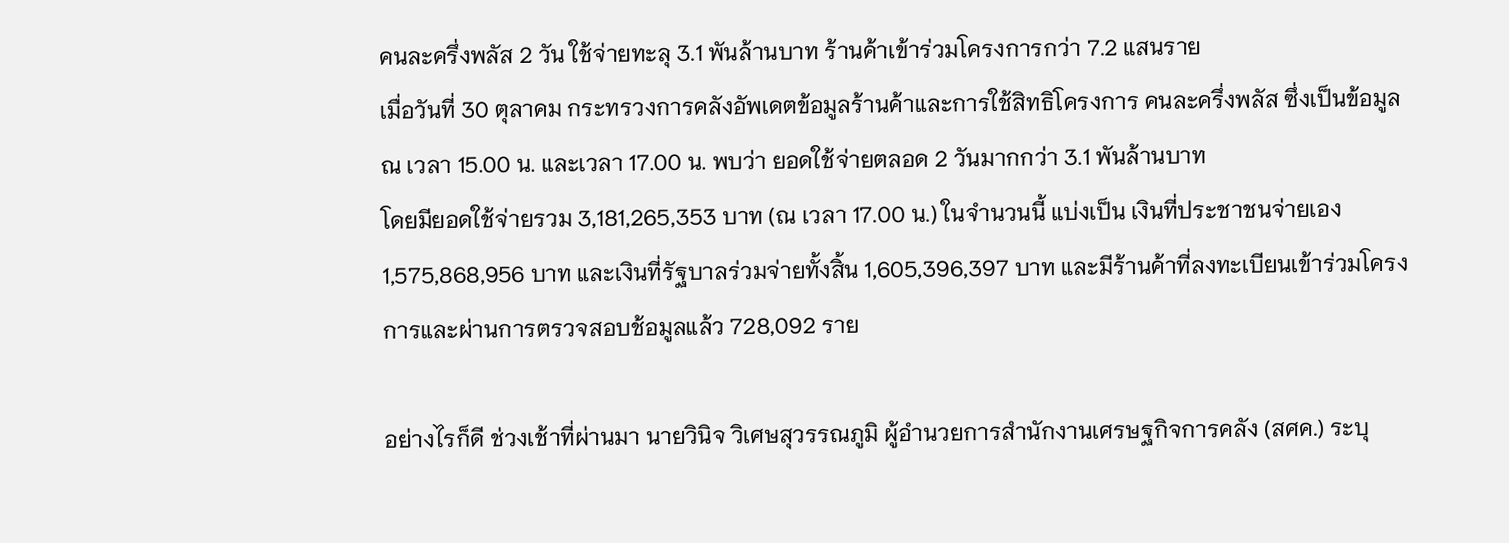คนละครึ่งพลัส 2 วัน ใช้จ่ายทะลุ 3.1 พันล้านบาท ร้านค้าเข้าร่วมโครงการกว่า 7.2 แสนราย
เมื่อวันที่ 30 ตุลาคม กระทรวงการคลังอัพเดตข้อมูลร้านค้าและการใช้สิทธิโครงการ คนละครึ่งพลัส ซึ่งเป็นข้อมูล ณ เวลา 15.00 น. และเวลา 17.00 น. พบว่า ยอดใช้จ่ายตลอด 2 วันมากกว่า 3.1 พันล้านบาท
โดยมียอดใช้จ่ายรวม 3,181,265,353 บาท (ณ เวลา 17.00 น.) ในจำนวนนี้ แบ่งเป็น เงินที่ประชาชนจ่ายเอง 1,575,868,956 บาท และเงินที่รัฐบาลร่วมจ่ายทั้งสิ้น 1,605,396,397 บาท และมีร้านค้าที่ลงทะเบียนเข้าร่วมโครงการและผ่านการตรวจสอบช้อมูลแล้ว 728,092 ราย

อย่างไรก็ดี ช่วงเช้าที่ผ่านมา นายวินิจ วิเศษสุวรรณภูมิ ผู้อำนวยการสำนักงานเศรษฐกิจการคลัง (สศค.) ระบุ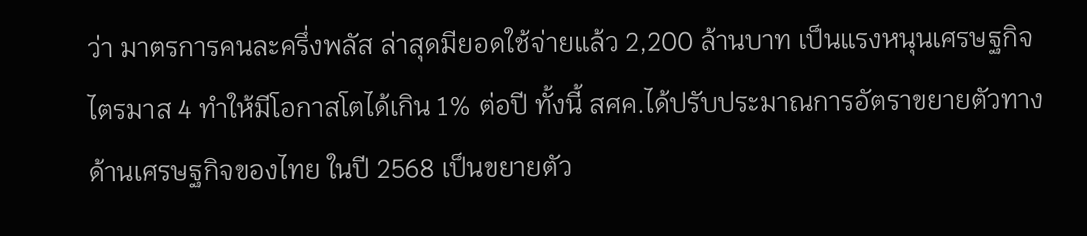ว่า มาตรการคนละครึ่งพลัส ล่าสุดมียอดใช้จ่ายแล้ว 2,200 ล้านบาท เป็นแรงหนุนเศรษฐกิจไตรมาส 4 ทำให้มีโอกาสโตได้เกิน 1% ต่อปี ทั้งนี้ สศค.ได้ปรับประมาณการอัตราขยายตัวทางด้านเศรษฐกิจของไทย ในปี 2568 เป็นขยายตัว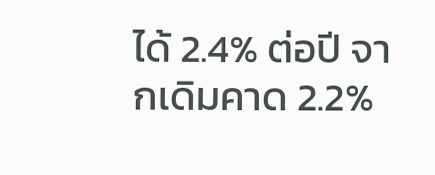ได้ 2.4% ต่อปี จากเดิมคาด 2.2%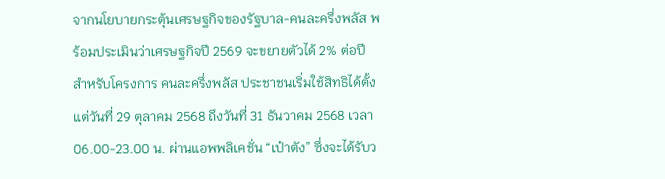จากนโยบายกระตุ้นเศรษฐกิจของรัฐบาล-คนละครึ่งพลัส พร้อมประเมินว่าเศรษฐกิจปี 2569 จะขยายตัวได้ 2% ต่อปี
สำหรับโครงการ คนละครึ่งพลัส ประชาชนเริ่มใช้สิทธิได้ตั้งแต่วันที่ 29 ตุลาคม 2568 ถึงวันที่ 31 ธันวาคม 2568 เวลา 06.00-23.00 น. ผ่านแอพพลิเคชั่น “เป๋าตัง” ซึ่งจะได้รับว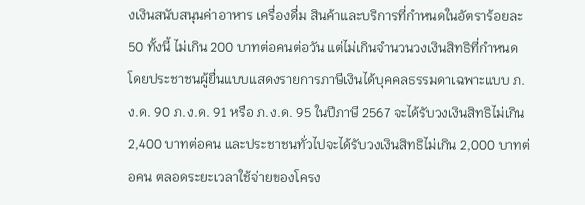งเงินสนับสนุนค่าอาหาร เครื่องดื่ม สินค้าและบริการที่กำหนดในอัตราร้อยละ 50 ทั้งนี้ ไม่เกิน 200 บาทต่อคนต่อวัน แต่ไม่เกินจำนวนวงเงินสิทธิที่กำหนด
โดยประชาชนผู้ยื่นแบบแสดงรายการภาษีเงินได้บุคคลธรรมดาเฉพาะแบบ ภ.ง.ด. 90 ภ.ง.ด. 91 หรือ ภ.ง.ด. 95 ในปีภาษี 2567 จะได้รับวงเงินสิทธิไม่เกิน 2,400 บาทต่อคน และประชาชนทั่วไปจะได้รับวงเงินสิทธิไม่เกิน 2,000 บาทต่อคน ตลอดระยะเวลาใช้จ่ายของโครง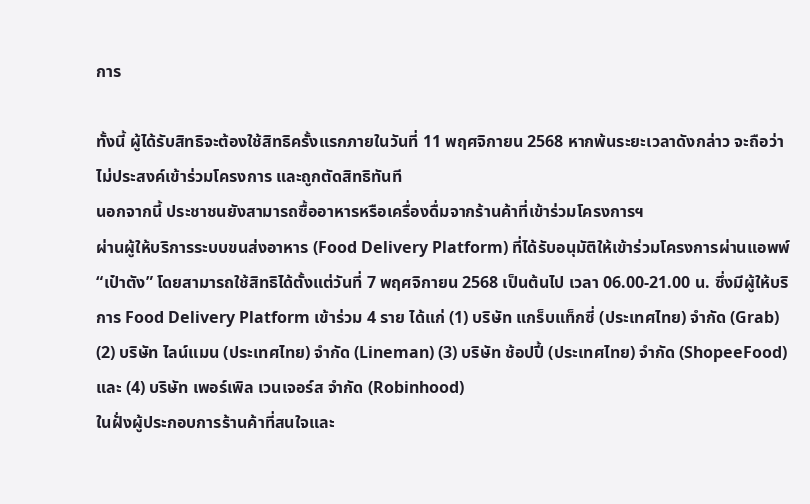การ

ทั้งนี้ ผู้ได้รับสิทธิจะต้องใช้สิทธิครั้งแรกภายในวันที่ 11 พฤศจิกายน 2568 หากพ้นระยะเวลาดังกล่าว จะถือว่าไม่ประสงค์เข้าร่วมโครงการ และถูกตัดสิทธิทันที
นอกจากนี้ ประชาชนยังสามารถซื้ออาหารหรือเครื่องดื่มจากร้านค้าที่เข้าร่วมโครงการฯ
ผ่านผู้ให้บริการระบบขนส่งอาหาร (Food Delivery Platform) ที่ได้รับอนุมัติให้เข้าร่วมโครงการผ่านแอพพ์ “เป๋าตัง” โดยสามารถใช้สิทธิได้ตั้งแต่วันที่ 7 พฤศจิกายน 2568 เป็นต้นไป เวลา 06.00-21.00 น. ซึ่งมีผู้ให้บริการ Food Delivery Platform เข้าร่วม 4 ราย ได้แก่ (1) บริษัท แกร็บแท็กซี่ (ประเทศไทย) จำกัด (Grab) (2) บริษัท ไลน์แมน (ประเทศไทย) จำกัด (Lineman) (3) บริษัท ช้อปปี้ (ประเทศไทย) จำกัด (ShopeeFood) และ (4) บริษัท เพอร์เพิล เวนเจอร์ส จำกัด (Robinhood)
ในฝั่งผู้ประกอบการร้านค้าที่สนใจและ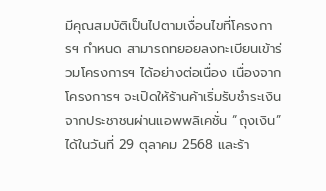มีคุณสมบัติเป็นไปตามเงื่อนไขที่โครงการฯ กำหนด สามารถทยอยลงทะเบียนเข้าร่วมโครงการฯ ได้อย่างต่อเนื่อง เนื่องจากโครงการฯ จะเปิดให้ร้านค้าเริ่มรับชำระเงินจากประชาชนผ่านแอพพลิเคชั่น “ถุงเงิน” ได้ในวันที่ 29 ตุลาคม 2568 และร้า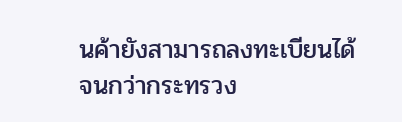นค้ายังสามารถลงทะเบียนได้จนกว่ากระทรวง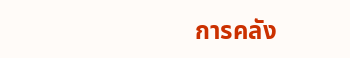การคลัง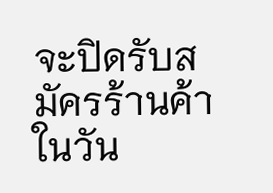จะปิดรับสมัครร้านค้าในวัน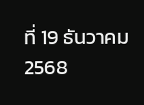ที่ 19 ธันวาคม 2568